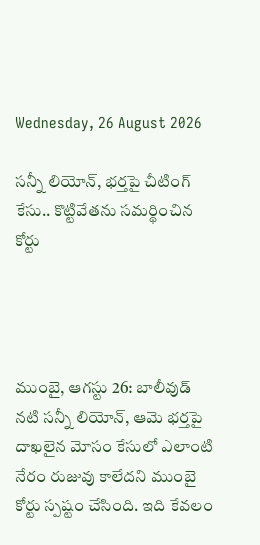Wednesday, 26 August 2026

సన్నీ లియోన్‌, భర్తపై చీటింగ్‌ కేసు.. కొట్టివేతను సమర్థించిన కోర్టు




ముంబై, ఆగస్టు 26: బాలీవుడ్‌ నటి సన్నీ లియోన్‌, ఆమె భర్తపై దాఖలైన మోసం కేసులో ఎలాంటి నేరం రుజువు కాలేదని ముంబై కోర్టు స్పష్టం చేసింది. ఇది కేవలం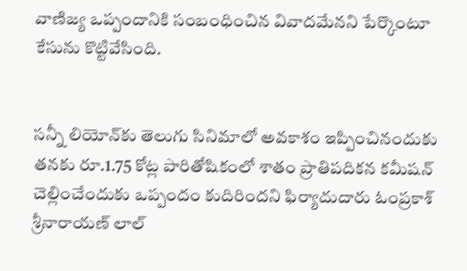వాణిజ్య ఒప్పందానికి సంబంధించిన వివాదమేనని పేర్కొంటూ కేసును కొట్టివేసింది.


సన్నీ లియోన్‌కు తెలుగు సినిమాలో అవకాశం ఇప్పించినందుకు తనకు రూ.1.75 కోట్ల పారితోషికంలో శాతం ప్రాతిపదికన కమీషన్‌ చెల్లించేందుకు ఒప్పందం కుదిరిందని ఫిర్యాదుదారు ఓంప్రకాశ్‌ శ్రీనారాయణ్‌ లాల్‌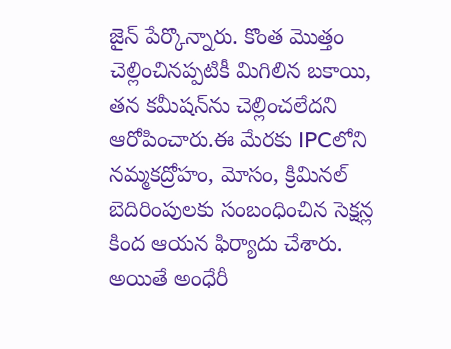జైన్‌ పేర్కొన్నారు. కొంత మొత్తం చెల్లించినప్పటికీ మిగిలిన బకాయి, తన కమీషన్‌ను చెల్లించలేదని ఆరోపించారు.ఈ మేరకు IPCలోని నమ్మకద్రోహం, మోసం, క్రిమినల్‌ బెదిరింపులకు సంబంధించిన సెక్షన్ల కింద ఆయన ఫిర్యాదు చేశారు. అయితే అంధేరీ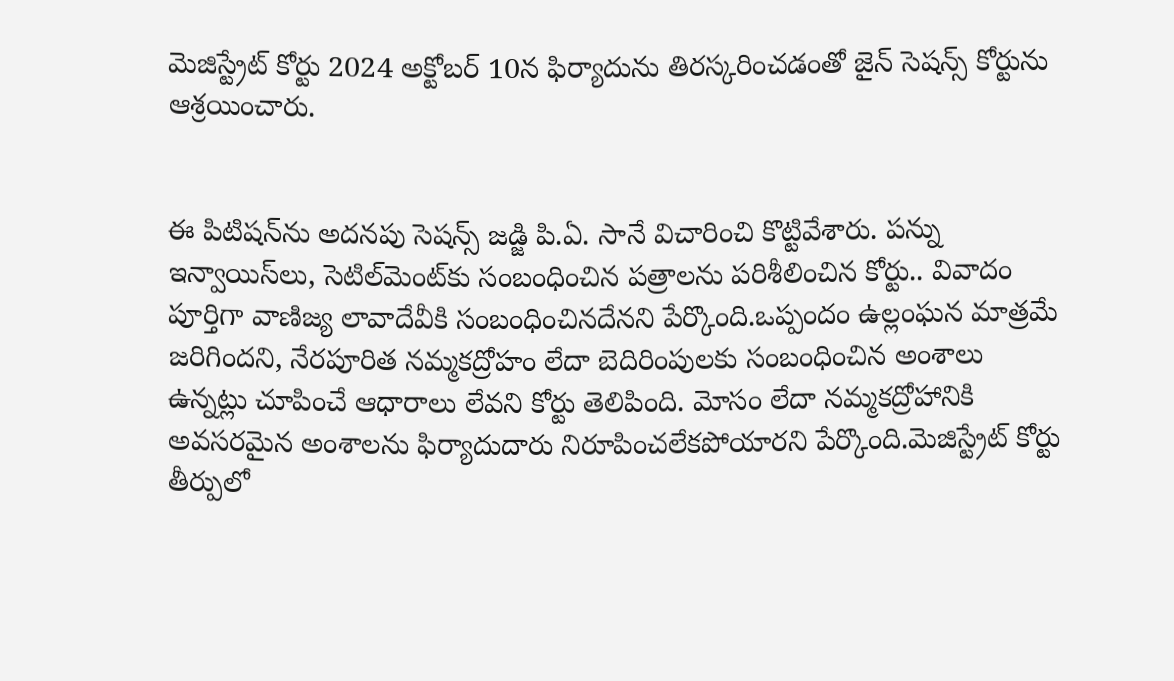మెజిస్ట్రేట్‌ కోర్టు 2024 అక్టోబర్‌ 10న ఫిర్యాదును తిరస్కరించడంతో జైన్‌ సెషన్స్‌ కోర్టును ఆశ్రయించారు.


ఈ పిటిషన్‌ను అదనపు సెషన్స్‌ జడ్జి పి.ఏ. సానే విచారించి కొట్టివేశారు. పన్ను ఇన్వాయిస్‌లు, సెటిల్‌మెంట్‌కు సంబంధించిన పత్రాలను పరిశీలించిన కోర్టు.. వివాదం పూర్తిగా వాణిజ్య లావాదేవీకి సంబంధించినదేనని పేర్కొంది.ఒప్పందం ఉల్లంఘన మాత్రమే జరిగిందని, నేరపూరిత నమ్మకద్రోహం లేదా బెదిరింపులకు సంబంధించిన అంశాలు ఉన్నట్లు చూపించే ఆధారాలు లేవని కోర్టు తెలిపింది. మోసం లేదా నమ్మకద్రోహానికి అవసరమైన అంశాలను ఫిర్యాదుదారు నిరూపించలేకపోయారని పేర్కొంది.మెజిస్ట్రేట్‌ కోర్టు తీర్పులో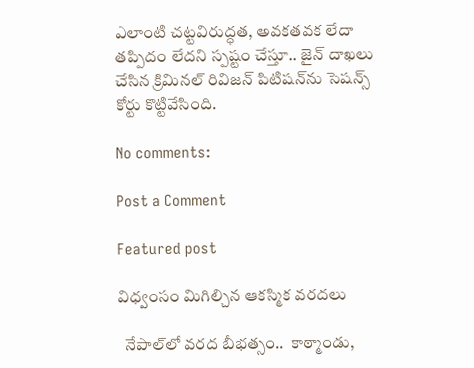ఎలాంటి చట్టవిరుద్ధత, అవకతవక లేదా తప్పిదం లేదని స్పష్టం చేస్తూ.. జైన్‌ దాఖలు చేసిన క్రిమినల్‌ రివిజన్‌ పిటిషన్‌ను సెషన్స్‌ కోర్టు కొట్టివేసింది.

No comments:

Post a Comment

Featured post

విధ్వంసం మిగిల్చిన ఆకస్మిక వరదలు

  నేపాల్‌లో వరద బీభత్సం..  కాఠ్మాండు,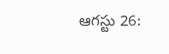ఆగస్టు 26: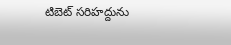టిబెట్‌ సరిహద్దును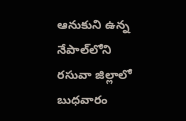ఆనుకుని ఉన్న నేపాల్‌లోని రసువా జిల్లాలో బుధవారం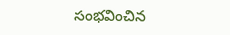సంభవించిన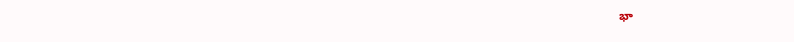భా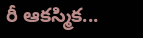రీ ఆకస్మిక...